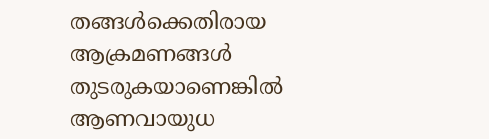തങ്ങൾക്കെതിരായ ആക്രമണങ്ങൾ തുടരുകയാണെങ്കിൽ ആണവായുധ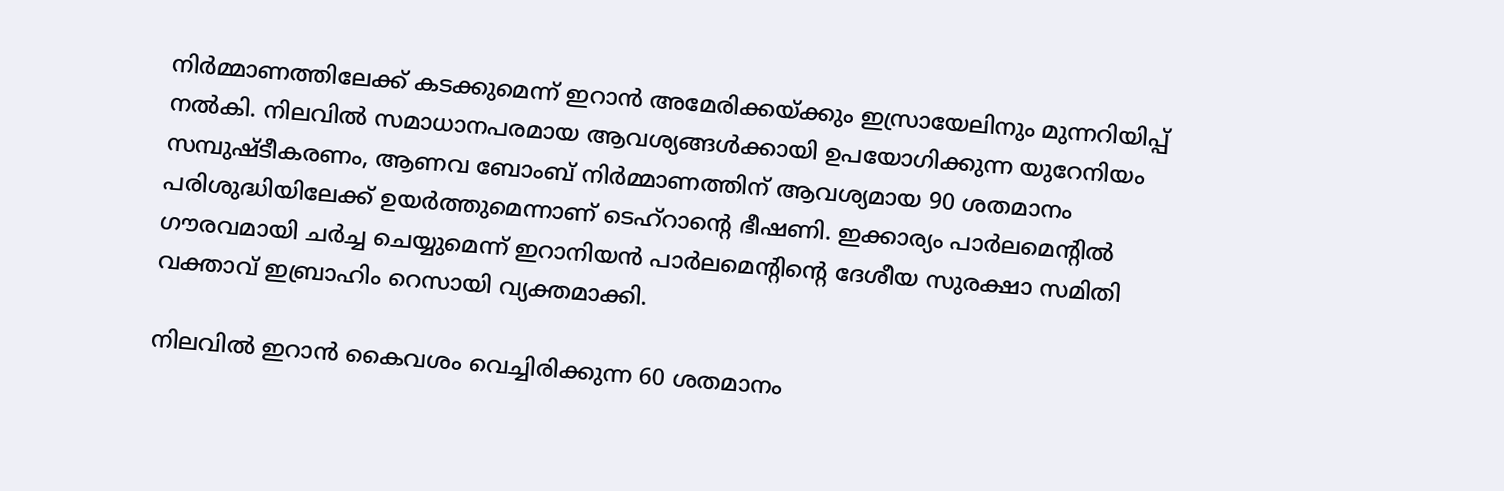നിർമ്മാണത്തിലേക്ക് കടക്കുമെന്ന് ഇറാൻ അമേരിക്കയ്ക്കും ഇസ്രായേലിനും മുന്നറിയിപ്പ് നൽകി. നിലവിൽ സമാധാനപരമായ ആവശ്യങ്ങൾക്കായി ഉപയോഗിക്കുന്ന യുറേനിയം സമ്പുഷ്ടീകരണം, ആണവ ബോംബ് നിർമ്മാണത്തിന് ആവശ്യമായ 90 ശതമാനം പരിശുദ്ധിയിലേക്ക് ഉയർത്തുമെന്നാണ് ടെഹ്‌റാന്റെ ഭീഷണി. ഇക്കാര്യം പാർലമെന്റിൽ ഗൗരവമായി ചർച്ച ചെയ്യുമെന്ന് ഇറാനിയൻ പാർലമെന്റിന്റെ ദേശീയ സുരക്ഷാ സമിതി വക്താവ് ഇബ്രാഹിം റെസായി വ്യക്തമാക്കി.

നിലവിൽ ഇറാൻ കൈവശം വെച്ചിരിക്കുന്ന 60 ശതമാനം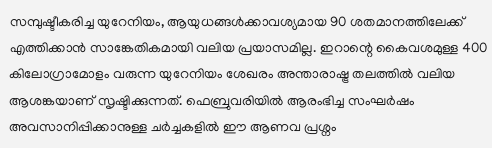സമ്പുഷ്ടീകരിച്ച യുറേനിയം, ആയുധങ്ങൾക്കാവശ്യമായ 90 ശതമാനത്തിലേക്ക് എത്തിക്കാൻ സാങ്കേതികമായി വലിയ പ്രയാസമില്ല. ഇറാന്റെ കൈവശമുള്ള 400 കിലോഗ്രാമോളം വരുന്ന യുറേനിയം ശേഖരം അന്താരാഷ്ട്ര തലത്തിൽ വലിയ ആശങ്കയാണ് സൃഷ്ടിക്കുന്നത്. ഫെബ്രുവരിയിൽ ആരംഭിച്ച സംഘർഷം അവസാനിപ്പിക്കാനുള്ള ചർച്ചകളിൽ ഈ ആണവ പ്രശ്നം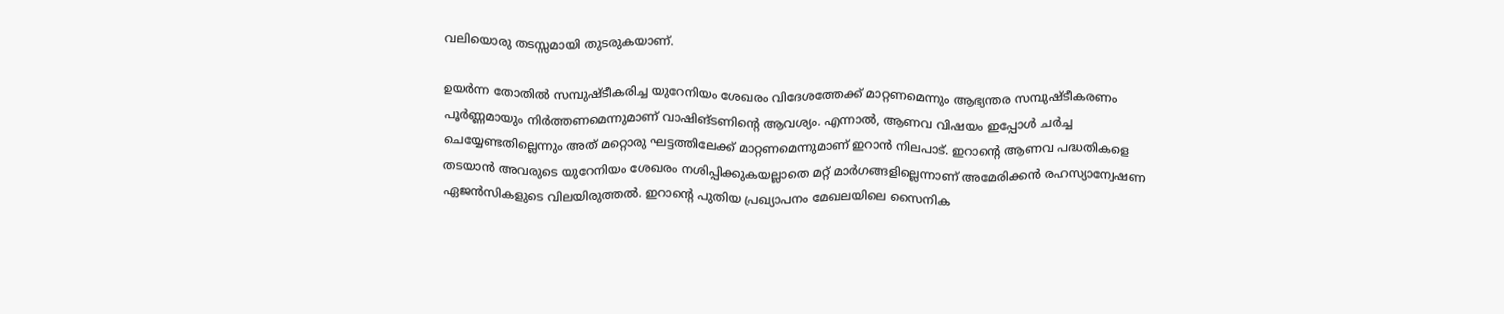വലിയൊരു തടസ്സമായി തുടരുകയാണ്.

ഉയർന്ന തോതിൽ സമ്പുഷ്ടീകരിച്ച യുറേനിയം ശേഖരം വിദേശത്തേക്ക് മാറ്റണമെന്നും ആഭ്യന്തര സമ്പുഷ്ടീകരണം പൂർണ്ണമായും നിർത്തണമെന്നുമാണ് വാഷിങ്ടണിന്റെ ആവശ്യം. എന്നാൽ, ആണവ വിഷയം ഇപ്പോൾ ചർച്ച ചെയ്യേണ്ടതില്ലെന്നും അത് മറ്റൊരു ഘട്ടത്തിലേക്ക് മാറ്റണമെന്നുമാണ് ഇറാൻ നിലപാട്. ഇറാന്റെ ആണവ പദ്ധതികളെ തടയാൻ അവരുടെ യുറേനിയം ശേഖരം നശിപ്പിക്കുകയല്ലാതെ മറ്റ് മാർഗങ്ങളില്ലെന്നാണ് അമേരിക്കൻ രഹസ്യാന്വേഷണ ഏജൻസികളുടെ വിലയിരുത്തൽ. ഇറാന്റെ പുതിയ പ്രഖ്യാപനം മേഖലയിലെ സൈനിക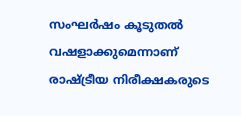സംഘർഷം കൂടുതൽ വഷളാക്കുമെന്നാണ് രാഷ്ട്രീയ നിരീക്ഷകരുടെ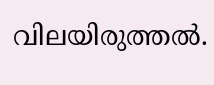വിലയിരുത്തൽ.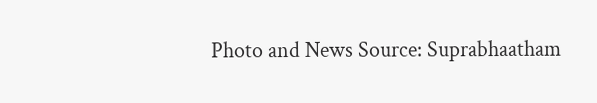Photo and News Source: Suprabhaatham